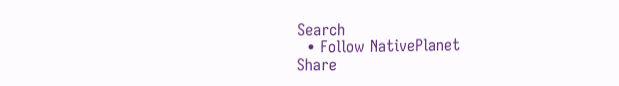Search
  • Follow NativePlanet
Share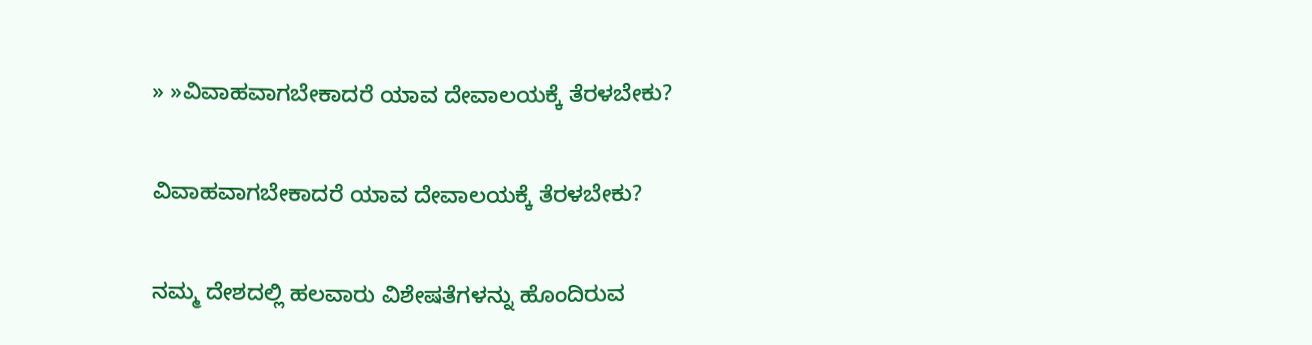» »ವಿವಾಹವಾಗಬೇಕಾದರೆ ಯಾವ ದೇವಾಲಯಕ್ಕೆ ತೆರಳಬೇಕು?

ವಿವಾಹವಾಗಬೇಕಾದರೆ ಯಾವ ದೇವಾಲಯಕ್ಕೆ ತೆರಳಬೇಕು?

ನಮ್ಮ ದೇಶದಲ್ಲಿ ಹಲವಾರು ವಿಶೇಷತೆಗಳನ್ನು ಹೊಂದಿರುವ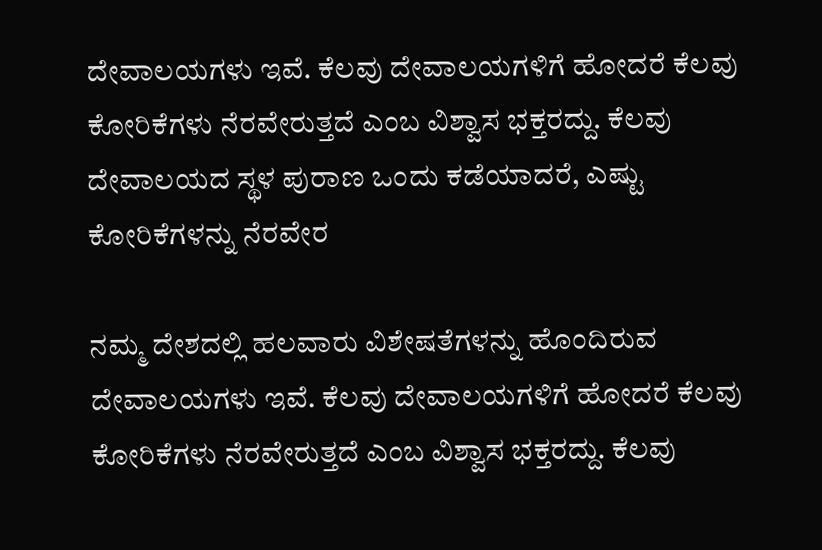ದೇವಾಲಯಗಳು ಇವೆ. ಕೆಲವು ದೇವಾಲಯಗಳಿಗೆ ಹೋದರೆ ಕೆಲವು ಕೋರಿಕೆಗಳು ನೆರವೇರುತ್ತದೆ ಎಂಬ ವಿಶ್ವಾಸ ಭಕ್ತರದ್ದು. ಕೆಲವು ದೇವಾಲಯದ ಸ್ಥಳ ಪುರಾಣ ಒಂದು ಕಡೆಯಾದರೆ, ಎಷ್ಟು ಕೋರಿಕೆಗಳನ್ನು ನೆರವೇರ

ನಮ್ಮ ದೇಶದಲ್ಲಿ ಹಲವಾರು ವಿಶೇಷತೆಗಳನ್ನು ಹೊಂದಿರುವ ದೇವಾಲಯಗಳು ಇವೆ. ಕೆಲವು ದೇವಾಲಯಗಳಿಗೆ ಹೋದರೆ ಕೆಲವು ಕೋರಿಕೆಗಳು ನೆರವೇರುತ್ತದೆ ಎಂಬ ವಿಶ್ವಾಸ ಭಕ್ತರದ್ದು. ಕೆಲವು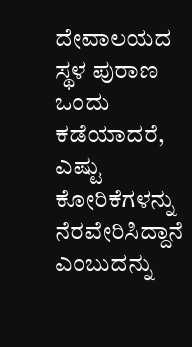ದೇವಾಲಯದ ಸ್ಥಳ ಪುರಾಣ ಒಂದು ಕಡೆಯಾದರೆ, ಎಷ್ಟು ಕೋರಿಕೆಗಳನ್ನು ನೆರವೇರಿಸಿದ್ದಾನೆ ಎಂಬುದನ್ನು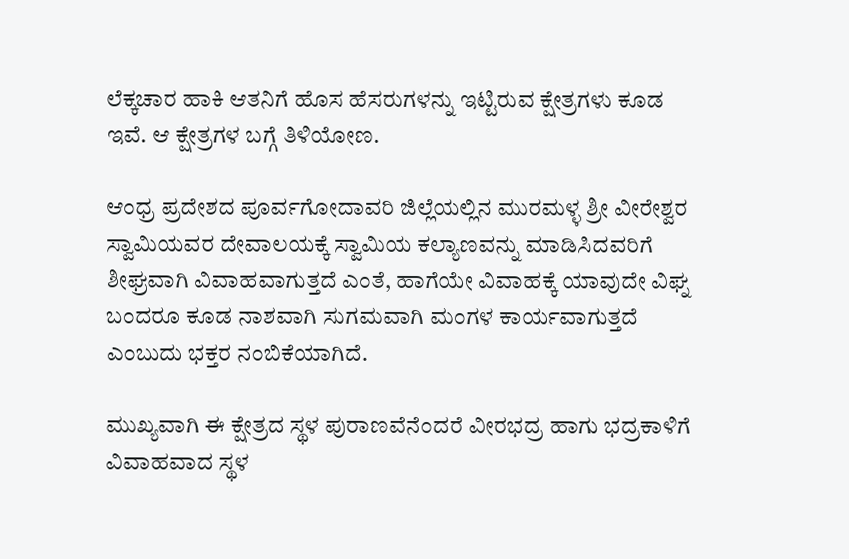ಲೆಕ್ಕಚಾರ ಹಾಕಿ ಆತನಿಗೆ ಹೊಸ ಹೆಸರುಗಳನ್ನು ಇಟ್ಟಿರುವ ಕ್ಷೇತ್ರಗಳು ಕೂಡ ಇವೆ. ಆ ಕ್ಷೇತ್ರಗಳ ಬಗ್ಗೆ ತಿಳಿಯೋಣ.

ಆಂಧ್ರ ಪ್ರದೇಶದ ಪೂರ್ವಗೋದಾವರಿ ಜಿಲ್ಲೆಯಲ್ಲಿನ ಮುರಮಳ್ಳ ಶ್ರೀ ವೀರೇಶ್ವರ ಸ್ವಾಮಿಯವರ ದೇವಾಲಯಕ್ಕೆ ಸ್ವಾಮಿಯ ಕಲ್ಯಾಣವನ್ನು ಮಾಡಿಸಿದವರಿಗೆ ಶೀಘ್ರವಾಗಿ ವಿವಾಹವಾಗುತ್ತದೆ ಎಂತೆ, ಹಾಗೆಯೇ ವಿವಾಹಕ್ಕೆ ಯಾವುದೇ ವಿಘ್ನ ಬಂದರೂ ಕೂಡ ನಾಶವಾಗಿ ಸುಗಮವಾಗಿ ಮಂಗಳ ಕಾರ್ಯವಾಗುತ್ತದೆ ಎಂಬುದು ಭಕ್ತರ ನಂಬಿಕೆಯಾಗಿದೆ.

ಮುಖ್ಯವಾಗಿ ಈ ಕ್ಷೇತ್ರದ ಸ್ಥಳ ಪುರಾಣವೆನೆಂದರೆ ವೀರಭದ್ರ ಹಾಗು ಭದ್ರಕಾಳಿಗೆ ವಿವಾಹವಾದ ಸ್ಥಳ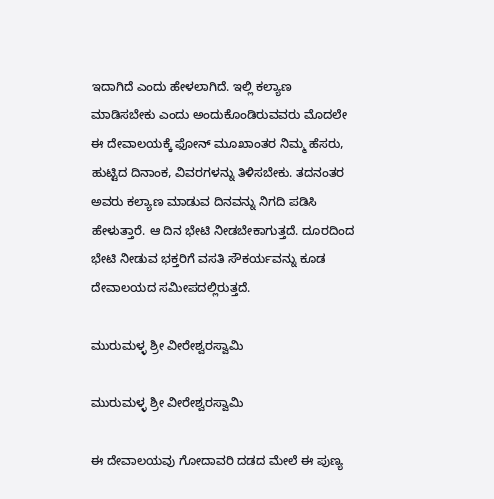ಇದಾಗಿದೆ ಎಂದು ಹೇಳಲಾಗಿದೆ. ಇಲ್ಲಿ ಕಲ್ಯಾಣ ಮಾಡಿಸಬೇಕು ಎಂದು ಅಂದುಕೊಂಡಿರುವವರು ಮೊದಲೇ ಈ ದೇವಾಲಯಕ್ಕೆ ಫೋನ್ ಮೂಖಾಂತರ ನಿಮ್ಮ ಹೆಸರು, ಹುಟ್ಟಿದ ದಿನಾಂಕ, ವಿವರಗಳನ್ನು ತಿಳಿಸಬೇಕು. ತದನಂತರ ಅವರು ಕಲ್ಯಾಣ ಮಾಡುವ ದಿನವನ್ನು ನಿಗದಿ ಪಡಿಸಿ ಹೇಳುತ್ತಾರೆ. ಆ ದಿನ ಭೇಟಿ ನೀಡಬೇಕಾಗುತ್ತದೆ. ದೂರದಿಂದ ಭೇಟಿ ನೀಡುವ ಭಕ್ತರಿಗೆ ವಸತಿ ಸೌಕರ್ಯವನ್ನು ಕೂಡ ದೇವಾಲಯದ ಸಮೀಪದಲ್ಲಿರುತ್ತದೆ.

ಮುರುಮಳ್ಳ ಶ್ರೀ ವೀರೇಶ್ವರಸ್ವಾಮಿ

ಮುರುಮಳ್ಳ ಶ್ರೀ ವೀರೇಶ್ವರಸ್ವಾಮಿ

ಈ ದೇವಾಲಯವು ಗೋದಾವರಿ ದಡದ ಮೇಲೆ ಈ ಪುಣ್ಯ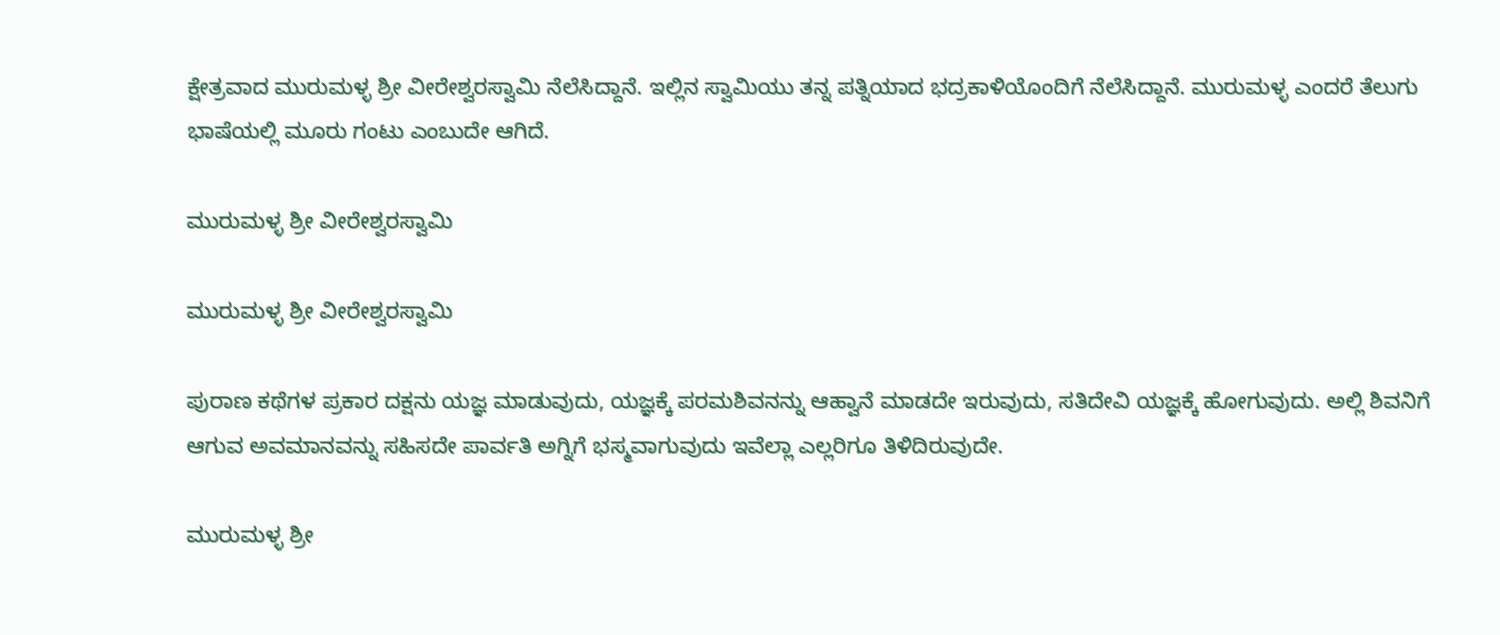ಕ್ಷೇತ್ರವಾದ ಮುರುಮಳ್ಳ ಶ್ರೀ ವೀರೇಶ್ವರಸ್ವಾಮಿ ನೆಲೆಸಿದ್ದಾನೆ. ಇಲ್ಲಿನ ಸ್ವಾಮಿಯು ತನ್ನ ಪತ್ನಿಯಾದ ಭದ್ರಕಾಳಿಯೊಂದಿಗೆ ನೆಲೆಸಿದ್ದಾನೆ. ಮುರುಮಳ್ಳ ಎಂದರೆ ತೆಲುಗು ಭಾಷೆಯಲ್ಲಿ ಮೂರು ಗಂಟು ಎಂಬುದೇ ಆಗಿದೆ.

ಮುರುಮಳ್ಳ ಶ್ರೀ ವೀರೇಶ್ವರಸ್ವಾಮಿ

ಮುರುಮಳ್ಳ ಶ್ರೀ ವೀರೇಶ್ವರಸ್ವಾಮಿ

ಪುರಾಣ ಕಥೆಗಳ ಪ್ರಕಾರ ದಕ್ಷನು ಯಜ್ಞ ಮಾಡುವುದು, ಯಜ್ಞಕ್ಕೆ ಪರಮಶಿವನನ್ನು ಆಹ್ವಾನೆ ಮಾಡದೇ ಇರುವುದು, ಸತಿದೇವಿ ಯಜ್ಞಕ್ಕೆ ಹೋಗುವುದು. ಅಲ್ಲಿ ಶಿವನಿಗೆ ಆಗುವ ಅವಮಾನವನ್ನು ಸಹಿಸದೇ ಪಾರ್ವತಿ ಅಗ್ನಿಗೆ ಭಸ್ಮವಾಗುವುದು ಇವೆಲ್ಲಾ ಎಲ್ಲರಿಗೂ ತಿಳಿದಿರುವುದೇ.

ಮುರುಮಳ್ಳ ಶ್ರೀ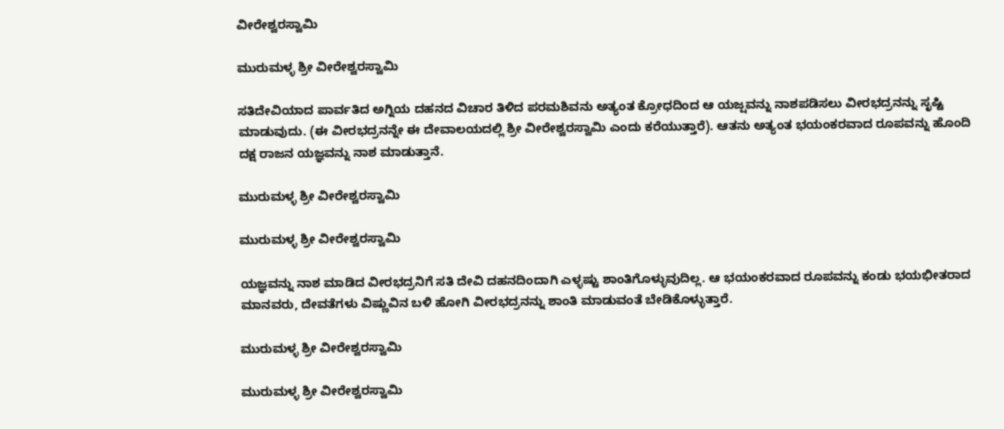ವೀರೇಶ್ವರಸ್ವಾಮಿ

ಮುರುಮಳ್ಳ ಶ್ರೀ ವೀರೇಶ್ವರಸ್ವಾಮಿ

ಸತಿದೇವಿಯಾದ ಪಾರ್ವತಿದ ಅಗ್ನಿಯ ದಹನದ ವಿಚಾರ ತಿಳಿದ ಪರಮಶಿವನು ಅತ್ಯಂತ ಕ್ರೋಧದಿಂದ ಆ ಯಜ್ಷವನ್ನು ನಾಶಪಡಿಸಲು ವೀರಭದ್ರನನ್ನು ಸೃಷ್ಟಿ ಮಾಡುವುದು. (ಈ ವೀರಭದ್ರನನ್ನೇ ಈ ದೇವಾಲಯದಲ್ಲಿ ಶ್ರೀ ವೀರೇಶ್ವರಸ್ವಾಮಿ ಎಂದು ಕರೆಯುತ್ತಾರೆ). ಆತನು ಅತ್ಯಂತ ಭಯಂಕರವಾದ ರೂಪವನ್ನು ಹೊಂದಿ ದಕ್ಷ ರಾಜನ ಯಜ್ಞವನ್ನು ನಾಶ ಮಾಡುತ್ತಾನೆ.

ಮುರುಮಳ್ಳ ಶ್ರೀ ವೀರೇಶ್ವರಸ್ವಾಮಿ

ಮುರುಮಳ್ಳ ಶ್ರೀ ವೀರೇಶ್ವರಸ್ವಾಮಿ

ಯಜ್ಞವನ್ನು ನಾಶ ಮಾಡಿದ ವೀರಭದ್ರನಿಗೆ ಸತಿ ದೇವಿ ದಹನದಿಂದಾಗಿ ಎಳ್ಳಷ್ಟು ಶಾಂತಿಗೊಳ್ಳುವುದಿಲ್ಲ. ಆ ಭಯಂಕರವಾದ ರೂಪವನ್ನು ಕಂಡು ಭಯಭೀತರಾದ ಮಾನವರು, ದೇವತೆಗಳು ವಿಷ್ಣುವಿನ ಬಳಿ ಹೋಗಿ ವೀರಭದ್ರನನ್ನು ಶಾಂತಿ ಮಾಡುವಂತೆ ಬೇಡಿಕೊಳ್ಳುತ್ತಾರೆ.

ಮುರುಮಳ್ಳ ಶ್ರೀ ವೀರೇಶ್ವರಸ್ವಾಮಿ

ಮುರುಮಳ್ಳ ಶ್ರೀ ವೀರೇಶ್ವರಸ್ವಾಮಿ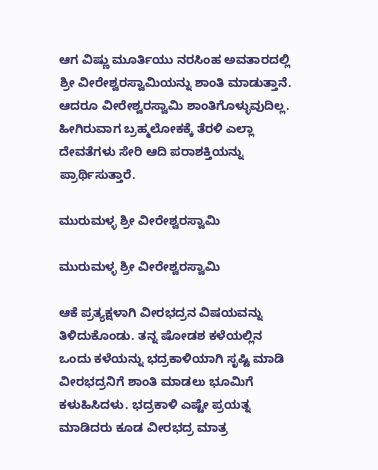ಆಗ ವಿಷ್ಣು ಮೂರ್ತಿಯು ನರಸಿಂಹ ಅವತಾರದಲ್ಲಿ ಶ್ರೀ ವೀರೇಶ್ವರಸ್ವಾಮಿಯನ್ನು ಶಾಂತಿ ಮಾಡುತ್ತಾನೆ. ಆದರೂ ವೀರೇಶ್ವರಸ್ವಾಮಿ ಶಾಂತಿಗೊಳ್ಳುವುದಿಲ್ಲ. ಹೀಗಿರುವಾಗ ಬ್ರಹ್ಮಲೋಕಕ್ಕೆ ತೆರಳಿ ಎಲ್ಲಾ ದೇವತೆಗಳು ಸೇರಿ ಆದಿ ಪರಾಶಕ್ತಿಯನ್ನು ಪ್ರಾರ್ಥಿಸುತ್ತಾರೆ.

ಮುರುಮಳ್ಳ ಶ್ರೀ ವೀರೇಶ್ವರಸ್ವಾಮಿ

ಮುರುಮಳ್ಳ ಶ್ರೀ ವೀರೇಶ್ವರಸ್ವಾಮಿ

ಆಕೆ ಪ್ರತ್ಯಕ್ಷಳಾಗಿ ವೀರಭದ್ರನ ವಿಷಯವನ್ನು ತಿಳಿದುಕೊಂಡು. ತನ್ನ ಷೋಡಶ ಕಳೆಯಲ್ಲಿನ ಒಂದು ಕಳೆಯನ್ನು ಭದ್ರಕಾಳಿಯಾಗಿ ಸೃಷ್ಟಿ ಮಾಡಿ ವೀರಭದ್ರನಿಗೆ ಶಾಂತಿ ಮಾಡಲು ಭೂಮಿಗೆ ಕಳುಹಿಸಿದಳು. ಭದ್ರಕಾಳಿ ಎಷ್ಟೇ ಪ್ರಯತ್ನ ಮಾಡಿದರು ಕೂಡ ವೀರಭದ್ರ ಮಾತ್ರ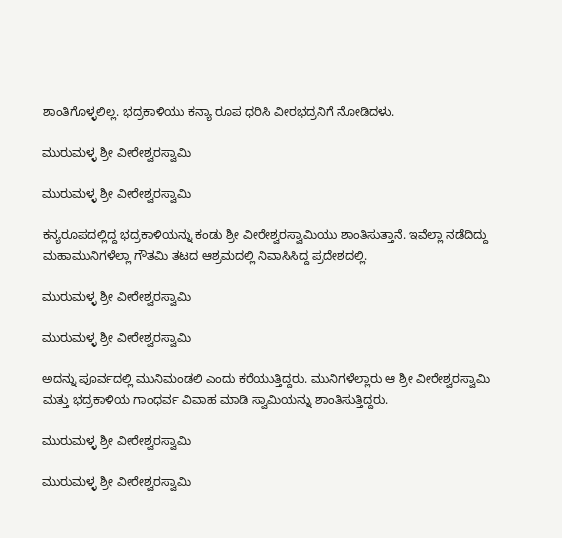ಶಾಂತಿಗೊಳ್ಳಲಿಲ್ಲ. ಭದ್ರಕಾಳಿಯು ಕನ್ಯಾ ರೂಪ ಧರಿಸಿ ವೀರಭದ್ರನಿಗೆ ನೋಡಿದಳು.

ಮುರುಮಳ್ಳ ಶ್ರೀ ವೀರೇಶ್ವರಸ್ವಾಮಿ

ಮುರುಮಳ್ಳ ಶ್ರೀ ವೀರೇಶ್ವರಸ್ವಾಮಿ

ಕನ್ಯರೂಪದಲ್ಲಿದ್ದ ಭದ್ರಕಾಳಿಯನ್ನು ಕಂಡು ಶ್ರೀ ವೀರೇಶ್ವರಸ್ವಾಮಿಯು ಶಾಂತಿಸುತ್ತಾನೆ. ಇವೆಲ್ಲಾ ನಡೆದಿದ್ದು ಮಹಾಮುನಿಗಳೆಲ್ಲಾ ಗೌತಮಿ ತಟದ ಆಶ್ರಮದಲ್ಲಿ ನಿವಾಸಿಸಿದ್ದ ಪ್ರದೇಶದಲ್ಲಿ.

ಮುರುಮಳ್ಳ ಶ್ರೀ ವೀರೇಶ್ವರಸ್ವಾಮಿ

ಮುರುಮಳ್ಳ ಶ್ರೀ ವೀರೇಶ್ವರಸ್ವಾಮಿ

ಅದನ್ನು ಪೂರ್ವದಲ್ಲಿ ಮುನಿಮಂಡಲಿ ಎಂದು ಕರೆಯುತ್ತಿದ್ದರು. ಮುನಿಗಳೆಲ್ಲಾರು ಆ ಶ್ರೀ ವೀರೇಶ್ವರಸ್ವಾಮಿ ಮತ್ತು ಭದ್ರಕಾಳಿಯ ಗಾಂಧರ್ವ ವಿವಾಹ ಮಾಡಿ ಸ್ವಾಮಿಯನ್ನು ಶಾಂತಿಸುತ್ತಿದ್ದರು.

ಮುರುಮಳ್ಳ ಶ್ರೀ ವೀರೇಶ್ವರಸ್ವಾಮಿ

ಮುರುಮಳ್ಳ ಶ್ರೀ ವೀರೇಶ್ವರಸ್ವಾಮಿ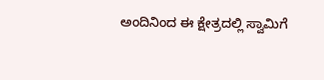ಅಂದಿನಿಂದ ಈ ಕ್ಷೇತ್ರದಲ್ಲಿ ಸ್ವಾಮಿಗೆ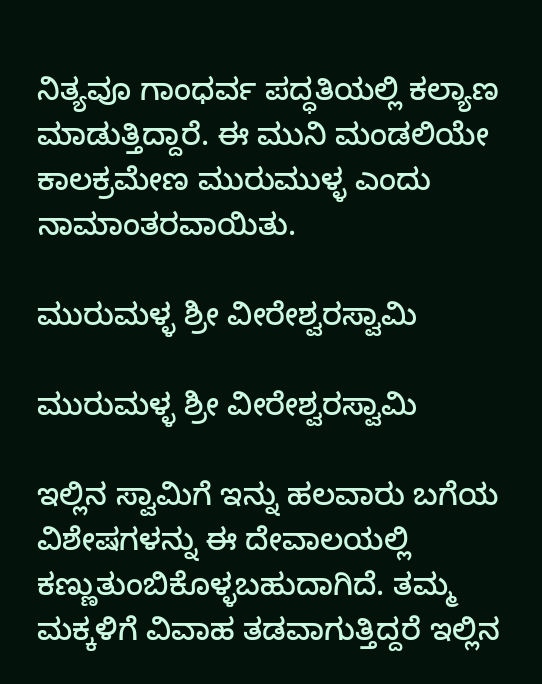ನಿತ್ಯವೂ ಗಾಂಧರ್ವ ಪದ್ಧತಿಯಲ್ಲಿ ಕಲ್ಯಾಣ ಮಾಡುತ್ತಿದ್ದಾರೆ. ಈ ಮುನಿ ಮಂಡಲಿಯೇ ಕಾಲಕ್ರಮೇಣ ಮುರುಮುಳ್ಳ ಎಂದು ನಾಮಾಂತರವಾಯಿತು.

ಮುರುಮಳ್ಳ ಶ್ರೀ ವೀರೇಶ್ವರಸ್ವಾಮಿ

ಮುರುಮಳ್ಳ ಶ್ರೀ ವೀರೇಶ್ವರಸ್ವಾಮಿ

ಇಲ್ಲಿನ ಸ್ವಾಮಿಗೆ ಇನ್ನು ಹಲವಾರು ಬಗೆಯ ವಿಶೇಷಗಳನ್ನು ಈ ದೇವಾಲಯಲ್ಲಿ ಕಣ್ಣುತುಂಬಿಕೊಳ್ಳಬಹುದಾಗಿದೆ. ತಮ್ಮ ಮಕ್ಕಳಿಗೆ ವಿವಾಹ ತಡವಾಗುತ್ತಿದ್ದರೆ ಇಲ್ಲಿನ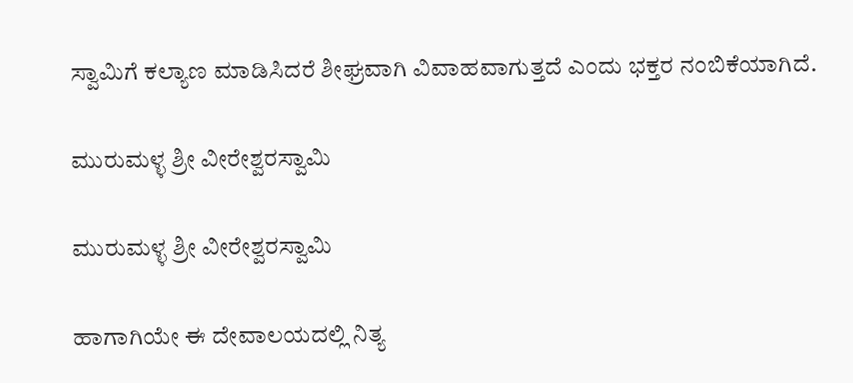ಸ್ವಾಮಿಗೆ ಕಲ್ಯಾಣ ಮಾಡಿಸಿದರೆ ಶೀಘ್ರವಾಗಿ ವಿವಾಹವಾಗುತ್ತದೆ ಎಂದು ಭಕ್ತರ ನಂಬಿಕೆಯಾಗಿದೆ.

ಮುರುಮಳ್ಳ ಶ್ರೀ ವೀರೇಶ್ವರಸ್ವಾಮಿ

ಮುರುಮಳ್ಳ ಶ್ರೀ ವೀರೇಶ್ವರಸ್ವಾಮಿ

ಹಾಗಾಗಿಯೇ ಈ ದೇವಾಲಯದಲ್ಲಿ ನಿತ್ಯ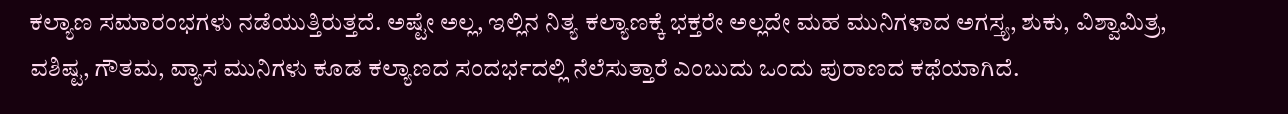ಕಲ್ಯಾಣ ಸಮಾರಂಭಗಳು ನಡೆಯುತ್ತಿರುತ್ತದೆ. ಅಷ್ಟೇ ಅಲ್ಲ, ಇಲ್ಲಿನ ನಿತ್ಯ ಕಲ್ಯಾಣಕ್ಕೆ ಭಕ್ತರೇ ಅಲ್ಲದೇ ಮಹ ಮುನಿಗಳಾದ ಅಗಸ್ತ್ಯ, ಶುಕು, ವಿಶ್ವಾಮಿತ್ರ, ವಶಿಷ್ಟ, ಗೌತಮ, ವ್ಯಾಸ ಮುನಿಗಳು ಕೂಡ ಕಲ್ಯಾಣದ ಸಂದರ್ಭದಲ್ಲಿ ನೆಲೆಸುತ್ತಾರೆ ಎಂಬುದು ಒಂದು ಪುರಾಣದ ಕಥೆಯಾಗಿದೆ.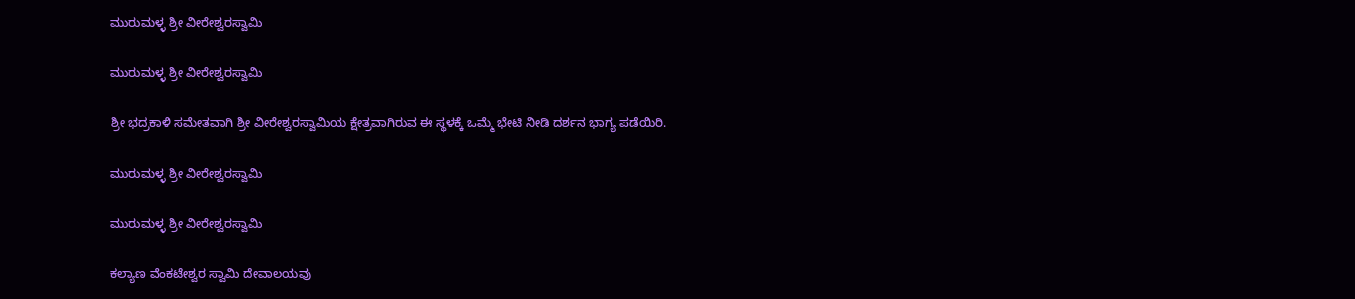ಮುರುಮಳ್ಳ ಶ್ರೀ ವೀರೇಶ್ವರಸ್ವಾಮಿ

ಮುರುಮಳ್ಳ ಶ್ರೀ ವೀರೇಶ್ವರಸ್ವಾಮಿ

ಶ್ರೀ ಭದ್ರಕಾಳಿ ಸಮೇತವಾಗಿ ಶ್ರೀ ವೀರೇಶ್ವರಸ್ವಾಮಿಯ ಕ್ಷೇತ್ರವಾಗಿರುವ ಈ ಸ್ಥಳಕ್ಕೆ ಒಮ್ಮೆ ಭೇಟಿ ನೀಡಿ ದರ್ಶನ ಭಾಗ್ಯ ಪಡೆಯಿರಿ.

ಮುರುಮಳ್ಳ ಶ್ರೀ ವೀರೇಶ್ವರಸ್ವಾಮಿ

ಮುರುಮಳ್ಳ ಶ್ರೀ ವೀರೇಶ್ವರಸ್ವಾಮಿ

ಕಲ್ಯಾಣ ವೆಂಕಟೇಶ್ವರ ಸ್ವಾಮಿ ದೇವಾಲಯವು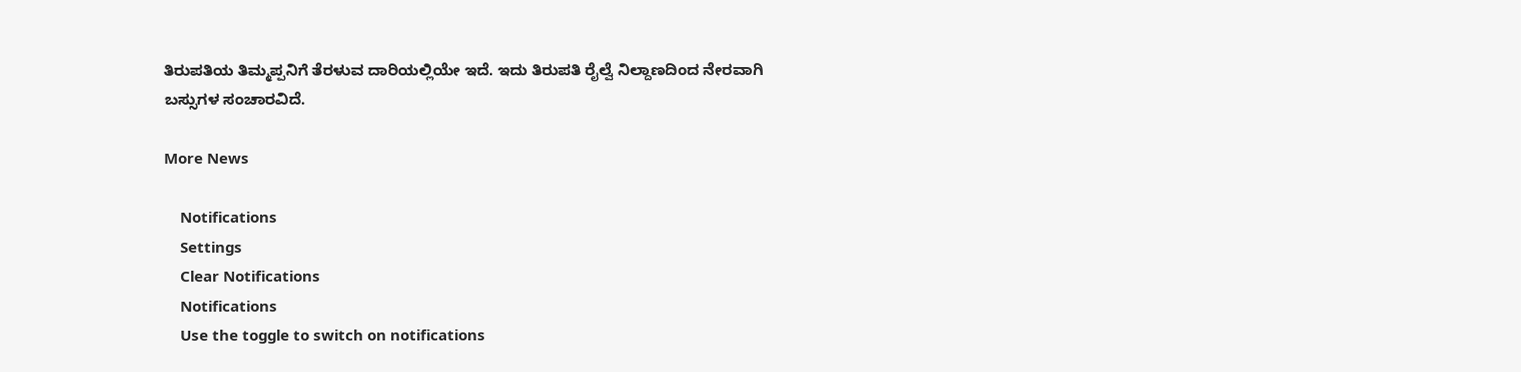ತಿರುಪತಿಯ ತಿಮ್ಮಪ್ಪನಿಗೆ ತೆರಳುವ ದಾರಿಯಲ್ಲಿಯೇ ಇದೆ. ಇದು ತಿರುಪತಿ ರೈಲ್ವೆ ನಿಲ್ದಾಣದಿಂದ ನೇರವಾಗಿ ಬಸ್ಸುಗಳ ಸಂಚಾರವಿದೆ.

More News

    Notifications
    Settings
    Clear Notifications
    Notifications
    Use the toggle to switch on notifications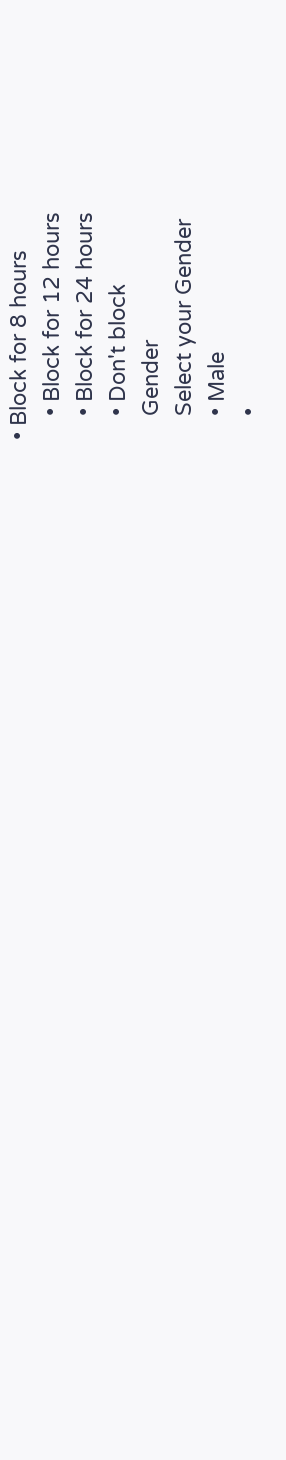• Block for 8 hours
    • Block for 12 hours
    • Block for 24 hours
    • Don't block
    Gender
    Select your Gender
    • Male
    •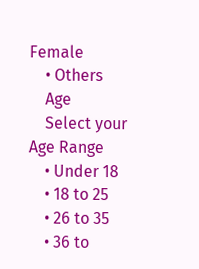Female
    • Others
    Age
    Select your Age Range
    • Under 18
    • 18 to 25
    • 26 to 35
    • 36 to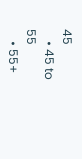45
    • 45 to 55
    • 55+